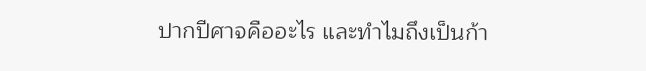ปากปีศาจคืออะไร และทำไมถึงเป็นก้า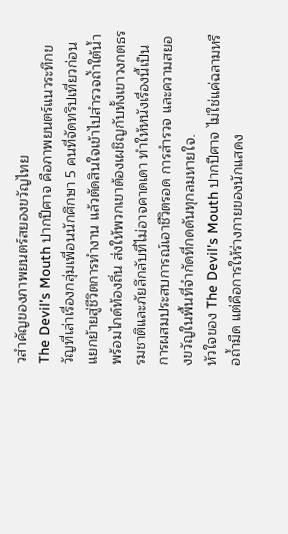วสำคัญของภาพยนตร์สยองขวัญไทย
The Devil's Mouth ปากปีศาจ คือภาพยนตร์แนวระทึกขวัญที่เล่าเรื่องกลุ่มเพื่อนนักศึกษา 5 คนที่จัดทริปเที่ยวก่อนแยกย้ายสู่ชีวิตการทำงาน แล้วตัดสินใจเข้าไปสำรวจถ้ำใต้น้ำพร้อมไกด์ท้องถิ่น ส่งให้พวกเขาต้องเผชิญกับทั้งเขาวงกตธรรมชาติและภัยลึกลับที่ไม่อาจคาดเดา ทำให้หนังเรื่องนี้เป็นการผสมประสบการณ์เอาชีวิตรอด การสำรวจ และความสยองขวัญในพื้นที่จำกัดที่กดดันทุกลมหายใจ.
หัวใจของ The Devil's Mouth ปากปีศาจ ไม่ใช่แค่ฉลามหรือถ้ำมืด แต่คือการให้ร่างกายของนักแสดง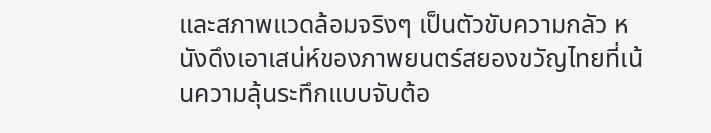และสภาพแวดล้อมจริงๆ เป็นตัวขับความกลัว หนังดึงเอาเสน่ห์ของภาพยนตร์สยองขวัญไทยที่เน้นความลุ้นระทึกแบบจับต้อ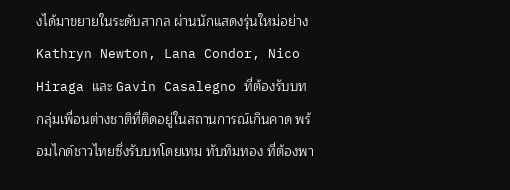งได้มาขยายในระดับสากล ผ่านนักแสดงรุ่นใหม่อย่าง Kathryn Newton, Lana Condor, Nico Hiraga และ Gavin Casalegno ที่ต้องรับบทกลุ่มเพื่อนต่างชาติที่ติดอยู่ในสถานการณ์เกินคาด พร้อมไกด์ชาวไทยซึ่งรับบทโดยเทม ทับทิมทอง ที่ต้องพา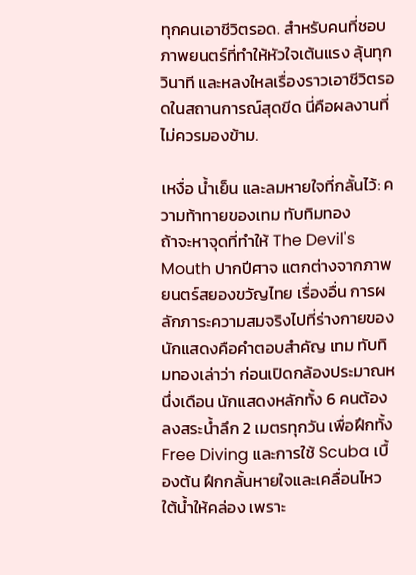ทุกคนเอาชีวิตรอด. สำหรับคนที่ชอบภาพยนตร์ที่ทำให้หัวใจเต้นแรง ลุ้นทุกวินาที และหลงใหลเรื่องราวเอาชีวิตรอดในสถานการณ์สุดขีด นี่คือผลงานที่ไม่ควรมองข้าม.

เหงื่อ น้ำเย็น และลมหายใจที่กลั้นไว้: ความท้าทายของเทม ทับทิมทอง
ถ้าจะหาจุดที่ทำให้ The Devil's Mouth ปากปีศาจ แตกต่างจากภาพยนตร์สยองขวัญไทย เรื่องอื่น การผลักภาระความสมจริงไปที่ร่างกายของนักแสดงคือคำตอบสำคัญ เทม ทับทิมทองเล่าว่า ก่อนเปิดกล้องประมาณหนึ่งเดือน นักแสดงหลักทั้ง 6 คนต้องลงสระน้ำลึก 2 เมตรทุกวัน เพื่อฝึกทั้ง Free Diving และการใช้ Scuba เบื้องต้น ฝึกกลั้นหายใจและเคลื่อนไหวใต้น้ำให้คล่อง เพราะ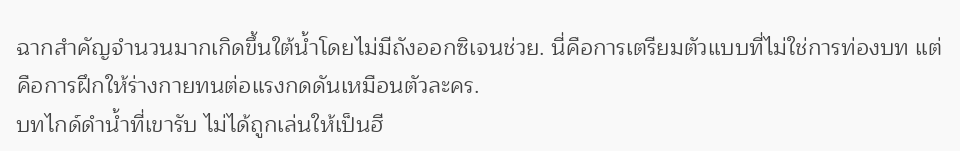ฉากสำคัญจำนวนมากเกิดขึ้นใต้น้ำโดยไม่มีถังออกซิเจนช่วย. นี่คือการเตรียมตัวแบบที่ไม่ใช่การท่องบท แต่คือการฝึกให้ร่างกายทนต่อแรงกดดันเหมือนตัวละคร.
บทไกด์ดำน้ำที่เขารับ ไม่ได้ถูกเล่นให้เป็นฮี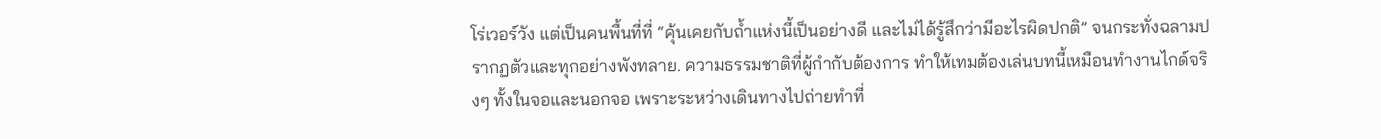โร่เวอร์วัง แต่เป็นคนพื้นที่ที่ “คุ้นเคยกับถ้ำแห่งนี้เป็นอย่างดี และไม่ได้รู้สึกว่ามีอะไรผิดปกติ” จนกระทั่งฉลามปรากฏตัวและทุกอย่างพังทลาย. ความธรรมชาติที่ผู้กำกับต้องการ ทำให้เทมต้องเล่นบทนี้เหมือนทำงานไกด์จริงๆ ทั้งในจอและนอกจอ เพราะระหว่างเดินทางไปถ่ายทำที่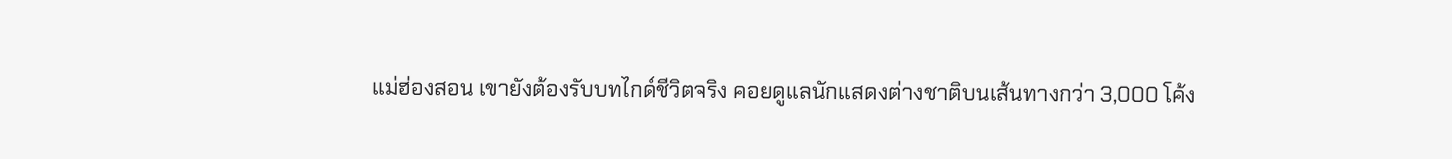แม่ฮ่องสอน เขายังต้องรับบทไกด์ชีวิตจริง คอยดูแลนักแสดงต่างชาติบนเส้นทางกว่า 3,000 โค้ง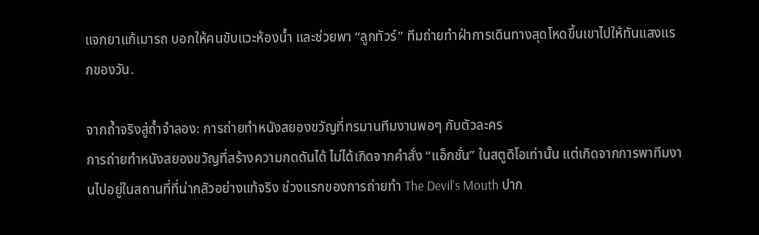แจกยาแก้เมารถ บอกให้คนขับแวะห้องน้ำ และช่วยพา “ลูกทัวร์” ทีมถ่ายทำฝ่าการเดินทางสุดโหดขึ้นเขาไปให้ทันแสงแรกของวัน.

จากถ้ำจริงสู่ถ้ำจำลอง: การถ่ายทำหนังสยองขวัญที่ทรมานทีมงานพอๆ กับตัวละคร
การถ่ายทำหนังสยองขวัญที่สร้างความกดดันได้ ไม่ได้เกิดจากคำสั่ง “แอ็กชั่น” ในสตูดิโอเท่านั้น แต่เกิดจากการพาทีมงานไปอยู่ในสถานที่ที่น่ากลัวอย่างแท้จริง ช่วงแรกของการถ่ายทำ The Devil's Mouth ปาก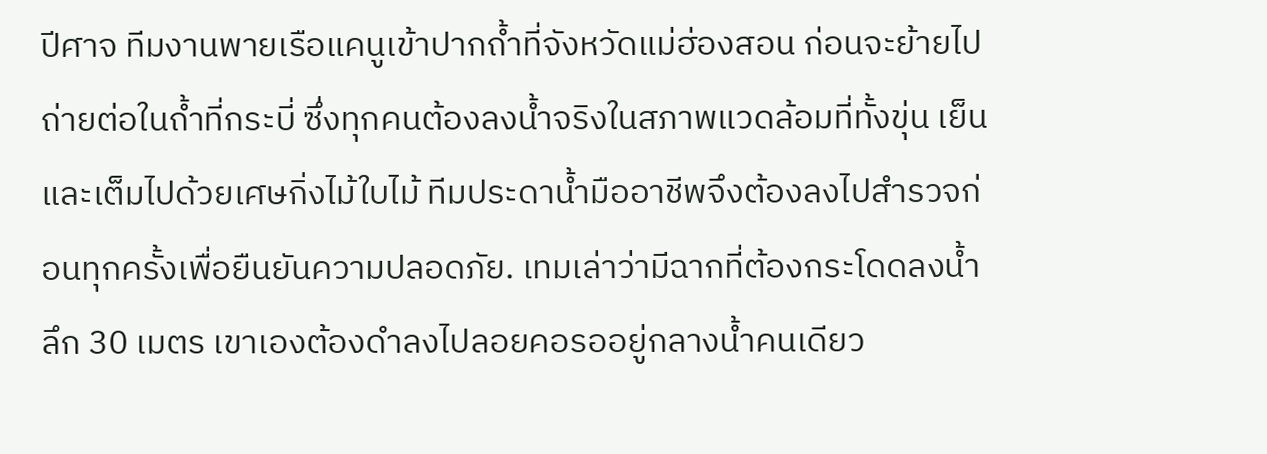ปีศาจ ทีมงานพายเรือแคนูเข้าปากถ้ำที่จังหวัดแม่ฮ่องสอน ก่อนจะย้ายไปถ่ายต่อในถ้ำที่กระบี่ ซึ่งทุกคนต้องลงน้ำจริงในสภาพแวดล้อมที่ทั้งขุ่น เย็น และเต็มไปด้วยเศษกิ่งไม้ใบไม้ ทีมประดาน้ำมืออาชีพจึงต้องลงไปสำรวจก่อนทุกครั้งเพื่อยืนยันความปลอดภัย. เทมเล่าว่ามีฉากที่ต้องกระโดดลงน้ำลึก 30 เมตร เขาเองต้องดำลงไปลอยคอรออยู่กลางน้ำคนเดียว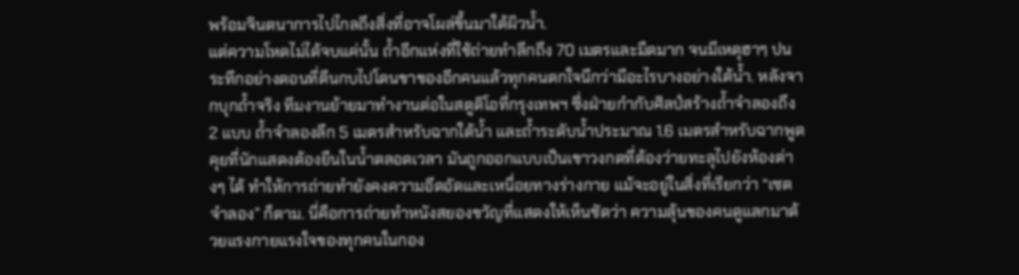พร้อมจินตนาการไปไกลถึงสิ่งที่อาจโผล่ขึ้นมาใต้ผิวน้ำ.
แต่ความโหดไม่ได้จบแค่นั้น ถ้ำอีกแห่งที่ใช้ถ่ายทำลึกถึง 70 เมตรและมืดมาก จนมีเหตุฮาๆ ปนระทึกอย่างตอนที่ตีนกบไปโดนขาของอีกคนแล้วทุกคนตกใจนึกว่ามีอะไรบางอย่างใต้น้ำ. หลังจากบุกถ้ำจริง ทีมงานย้ายมาทำงานต่อในสตูดิโอที่กรุงเทพฯ ซึ่งฝ่ายกำกับศิลป์สร้างถ้ำจำลองถึง 2 แบบ ถ้ำจำลองลึก 5 เมตรสำหรับฉากใต้น้ำ และถ้ำระดับน้ำประมาณ 1.6 เมตรสำหรับฉากพูดคุยที่นักแสดงต้องยืนในน้ำตลอดเวลา มันถูกออกแบบเป็นเขาวงกตที่ต้องว่ายทะลุไปยังห้องต่างๆ ได้ ทำให้การถ่ายทำยังคงความอึดอัดและเหนื่อยทางร่างกาย แม้จะอยู่ในสิ่งที่เรียกว่า “เซตจำลอง” ก็ตาม. นี่คือการถ่ายทำหนังสยองขวัญที่แสดงให้เห็นชัดว่า ความลุ้นของคนดูแลกมาด้วยแรงกายแรงใจของทุกคนในกอง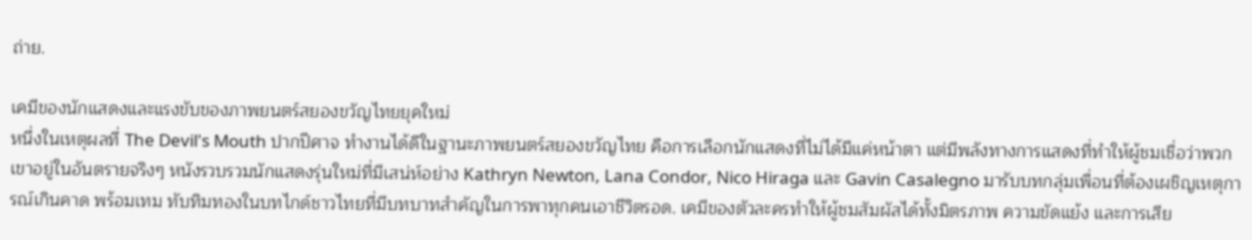ถ่าย.

เคมีของนักแสดงและแรงขับของภาพยนตร์สยองขวัญไทยยุคใหม่
หนึ่งในเหตุผลที่ The Devil's Mouth ปากปีศาจ ทำงานได้ดีในฐานะภาพยนตร์สยองขวัญไทย คือการเลือกนักแสดงที่ไม่ได้มีแค่หน้าตา แต่มีพลังทางการแสดงที่ทำให้ผู้ชมเชื่อว่าพวกเขาอยู่ในอันตรายจริงๆ หนังรวบรวมนักแสดงรุ่นใหม่ที่มีเสน่ห์อย่าง Kathryn Newton, Lana Condor, Nico Hiraga และ Gavin Casalegno มารับบทกลุ่มเพื่อนที่ต้องเผชิญเหตุการณ์เกินคาด พร้อมเทม ทับทิมทองในบทไกด์ชาวไทยที่มีบทบาทสำคัญในการพาทุกคนเอาชีวิตรอด. เคมีของตัวละครทำให้ผู้ชมสัมผัสได้ทั้งมิตรภาพ ความขัดแย้ง และการเสีย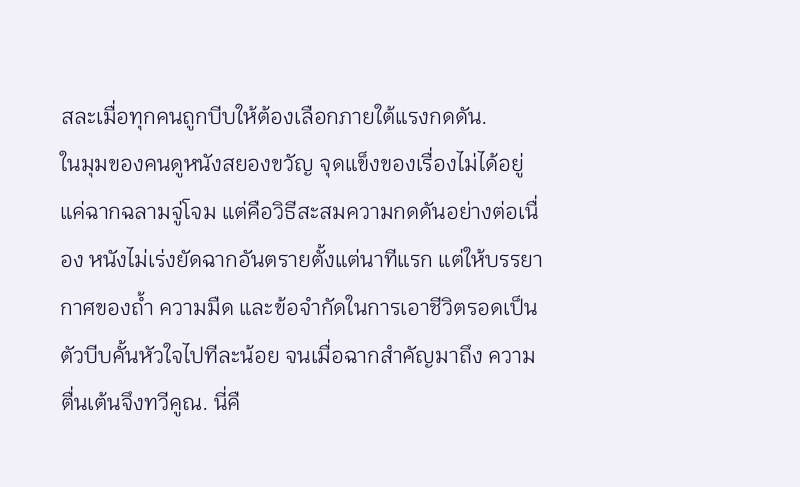สละเมื่อทุกคนถูกบีบให้ต้องเลือกภายใต้แรงกดดัน.
ในมุมของคนดูหนังสยองขวัญ จุดแข็งของเรื่องไม่ได้อยู่แค่ฉากฉลามจู่โจม แต่คือวิธีสะสมความกดดันอย่างต่อเนื่อง หนังไม่เร่งยัดฉากอันตรายตั้งแต่นาทีแรก แต่ให้บรรยากาศของถ้ำ ความมืด และข้อจำกัดในการเอาชีวิตรอดเป็นตัวบีบคั้นหัวใจไปทีละน้อย จนเมื่อฉากสำคัญมาถึง ความตื่นเต้นจึงทวีคูณ. นี่คื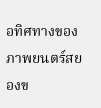อทิศทางของภาพยนตร์สยองข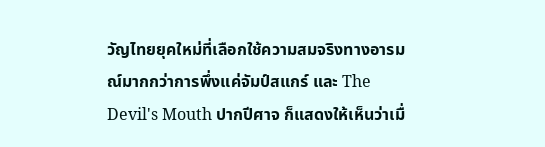วัญไทยยุคใหม่ที่เลือกใช้ความสมจริงทางอารมณ์มากกว่าการพึ่งแค่จัมป์สแกร์ และ The Devil's Mouth ปากปีศาจ ก็แสดงให้เห็นว่าเมื่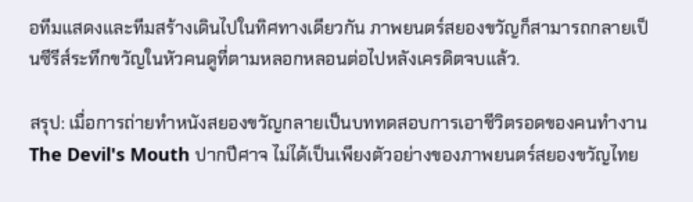อทีมแสดงและทีมสร้างเดินไปในทิศทางเดียวกัน ภาพยนตร์สยองขวัญก็สามารถกลายเป็นซีรีส์ระทึกขวัญในหัวคนดูที่ตามหลอกหลอนต่อไปหลังเครดิตจบแล้ว.

สรุป: เมื่อการถ่ายทำหนังสยองขวัญกลายเป็นบททดสอบการเอาชีวิตรอดของคนทำงาน
The Devil's Mouth ปากปีศาจ ไม่ได้เป็นเพียงตัวอย่างของภาพยนตร์สยองขวัญไทย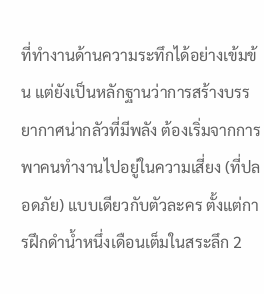ที่ทำงานด้านความระทึกได้อย่างเข้มข้น แต่ยังเป็นหลักฐานว่าการสร้างบรรยากาศน่ากลัวที่มีพลัง ต้องเริ่มจากการพาคนทำงานไปอยู่ในความเสี่ยง (ที่ปลอดภัย) แบบเดียวกับตัวละคร ตั้งแต่การฝึกดำน้ำหนึ่งเดือนเต็มในสระลึก 2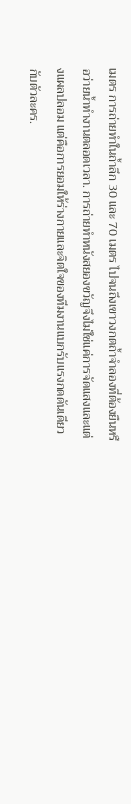เมตร การถ่ายทำในถ้ำลึก 30 และ 70 เมตร ไปจนถึงเขาวงกตถ้ำจำลองที่ต้องยืนหรือว่ายน้ำทำงานตลอดเวลา. การถ่ายทำหนังสยองขวัญจึงไม่ใช่แค่การจัดแสงและแต่งแผลปลอม แต่คือการยอมให้ร่างกายและจิตใจของทีมงานแบกรับแรงกดดันเดียวกับตัวละคร.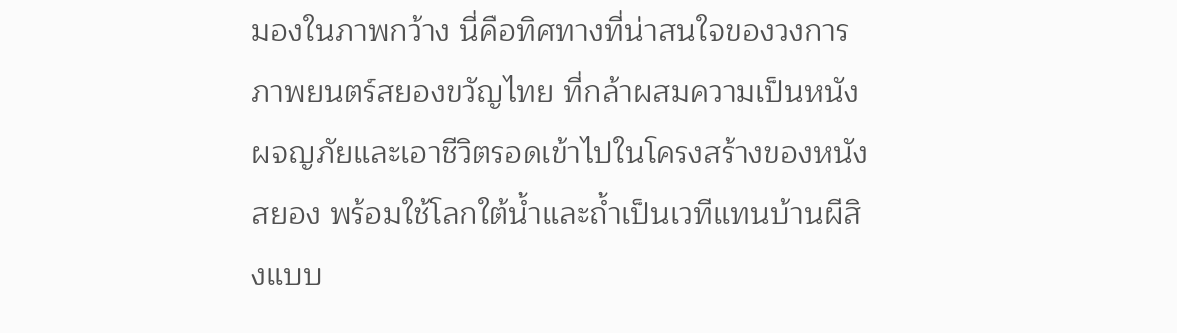มองในภาพกว้าง นี่คือทิศทางที่น่าสนใจของวงการภาพยนตร์สยองขวัญไทย ที่กล้าผสมความเป็นหนังผจญภัยและเอาชีวิตรอดเข้าไปในโครงสร้างของหนังสยอง พร้อมใช้โลกใต้น้ำและถ้ำเป็นเวทีแทนบ้านผีสิงแบบ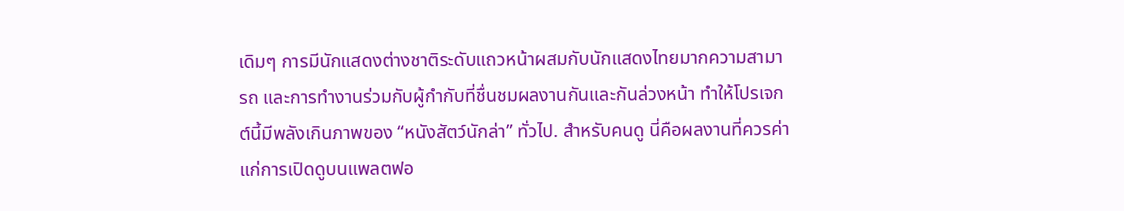เดิมๆ การมีนักแสดงต่างชาติระดับแถวหน้าผสมกับนักแสดงไทยมากความสามารถ และการทำงานร่วมกับผู้กำกับที่ชื่นชมผลงานกันและกันล่วงหน้า ทำให้โปรเจกต์นี้มีพลังเกินภาพของ “หนังสัตว์นักล่า” ทั่วไป. สำหรับคนดู นี่คือผลงานที่ควรค่าแก่การเปิดดูบนแพลตฟอ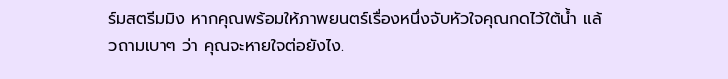ร์มสตรีมมิง หากคุณพร้อมให้ภาพยนตร์เรื่องหนึ่งจับหัวใจคุณกดไว้ใต้น้ำ แล้วถามเบาๆ ว่า คุณจะหายใจต่อยังไง.